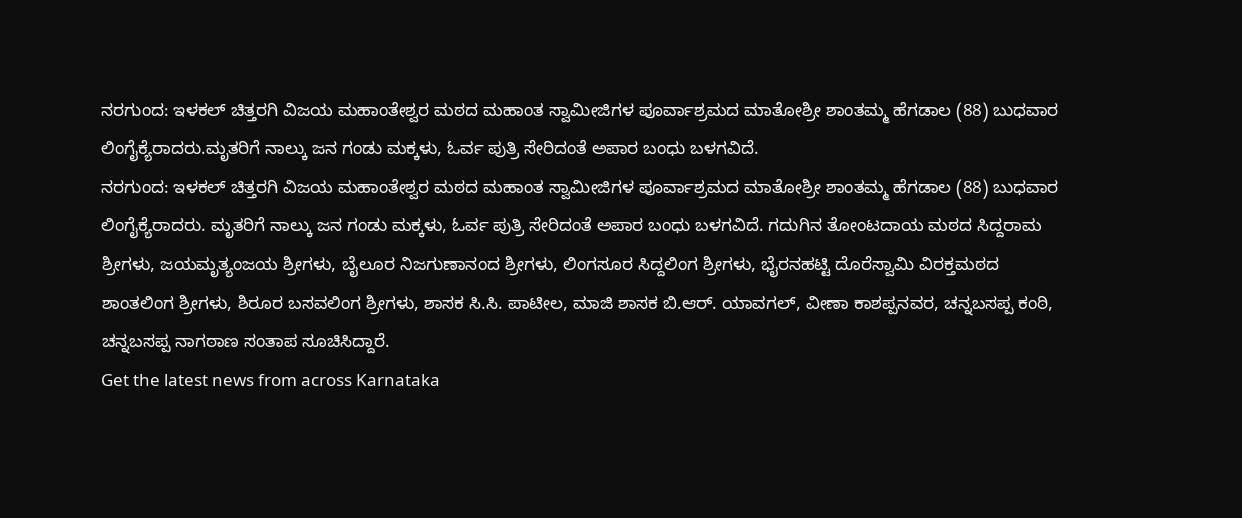ನರಗುಂದ: ಇಳಕಲ್ ಚಿತ್ತರಗಿ ವಿಜಯ ಮಹಾಂತೇಶ್ವರ ಮಠದ ಮಹಾಂತ ಸ್ವಾಮೀಜಿಗಳ ಪೂರ್ವಾಶ್ರಮದ ಮಾತೋಶ್ರೀ ಶಾಂತಮ್ಮ ಹೆಗಡಾಲ (88) ಬುಧವಾರ ಲಿಂಗೈಕ್ಯೆರಾದರು.ಮೃತರಿಗೆ ನಾಲ್ಕು ಜನ ಗಂಡು ಮಕ್ಕಳು, ಓರ್ವ ಪುತ್ರಿ ಸೇರಿದಂತೆ ಅಪಾರ ಬಂಧು ಬಳಗವಿದೆ.
ನರಗುಂದ: ಇಳಕಲ್ ಚಿತ್ತರಗಿ ವಿಜಯ ಮಹಾಂತೇಶ್ವರ ಮಠದ ಮಹಾಂತ ಸ್ವಾಮೀಜಿಗಳ ಪೂರ್ವಾಶ್ರಮದ ಮಾತೋಶ್ರೀ ಶಾಂತಮ್ಮ ಹೆಗಡಾಲ (88) ಬುಧವಾರ ಲಿಂಗೈಕ್ಯೆರಾದರು. ಮೃತರಿಗೆ ನಾಲ್ಕು ಜನ ಗಂಡು ಮಕ್ಕಳು, ಓರ್ವ ಪುತ್ರಿ ಸೇರಿದಂತೆ ಅಪಾರ ಬಂಧು ಬಳಗವಿದೆ. ಗದುಗಿನ ತೋಂಟದಾಯ ಮಠದ ಸಿದ್ದರಾಮ ಶ್ರೀಗಳು, ಜಯಮೃತ್ಯಂಜಯ ಶ್ರೀಗಳು, ಬೈಲೂರ ನಿಜಗುಣಾನಂದ ಶ್ರೀಗಳು, ಲಿಂಗಸೂರ ಸಿದ್ದಲಿಂಗ ಶ್ರೀಗಳು, ಭೈರನಹಟ್ಟಿ ದೊರೆಸ್ವಾಮಿ ವಿರಕ್ತಮಠದ ಶಾಂತಲಿಂಗ ಶ್ರೀಗಳು, ಶಿರೂರ ಬಸವಲಿಂಗ ಶ್ರೀಗಳು, ಶಾಸಕ ಸಿ.ಸಿ. ಪಾಟೀಲ, ಮಾಜಿ ಶಾಸಕ ಬಿ.ಆರ್. ಯಾವಗಲ್, ವೀಣಾ ಕಾಶಪ್ಪನವರ, ಚನ್ನಬಸಪ್ಪ ಕಂಠಿ, ಚನ್ನಬಸಪ್ಪ ನಾಗಠಾಣ ಸಂತಾಪ ಸೂಚಿಸಿದ್ದಾರೆ.
Get the latest news from across Karnataka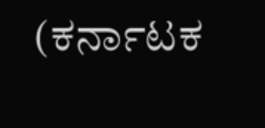(ಕರ್ನಾಟಕ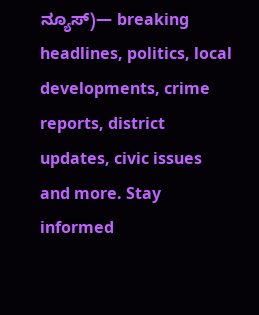ನ್ಯೂಸ್)— breaking headlines, politics, local developments, crime reports, district updates, civic issues and more. Stay informed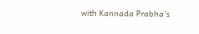with Kannada Prabha’s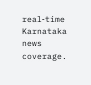real‑time Karnataka news coverage.